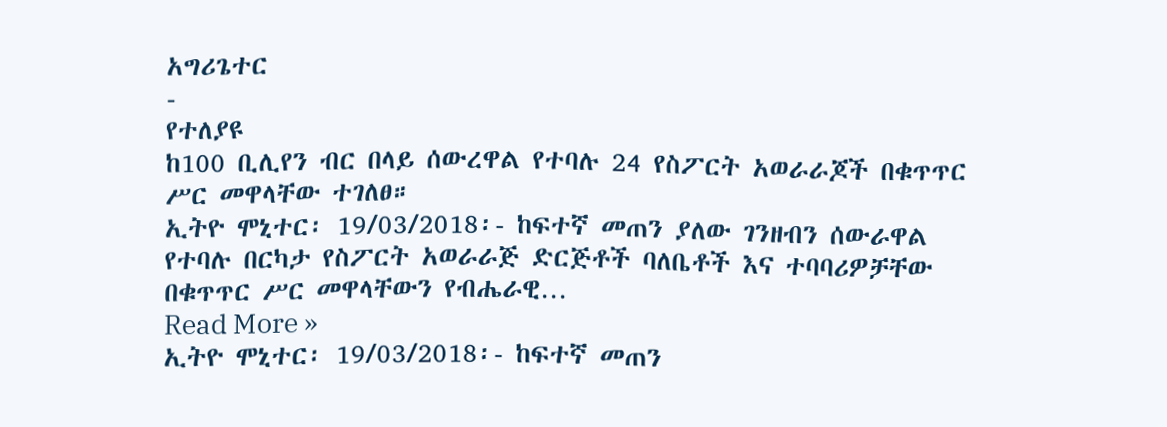አግሪጌተር
-
የተለያዩ
ከ100 ቢሊየን ብር በላይ ሰውረዋል የተባሉ 24 የስፖርት አወራራጆች በቁጥጥር ሥር መዋላቸው ተገለፀ።
ኢትዮ ሞኒተር፡ 19/03/2018፡- ከፍተኛ መጠን ያለው ገንዘብን ሰውራዋል የተባሉ በርካታ የስፖርት አወራራጅ ድርጅቶች ባለቤቶች እና ተባባሪዎቻቸው በቁጥጥር ሥር መዋላቸውን የብሔራዊ…
Read More »
ኢትዮ ሞኒተር፡ 19/03/2018፡- ከፍተኛ መጠን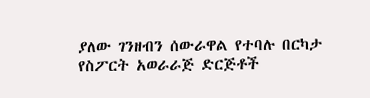ያለው ገንዘብን ሰውራዋል የተባሉ በርካታ የስፖርት አወራራጅ ድርጅቶች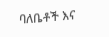ባለቤቶች እና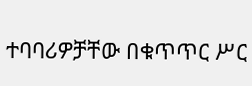ተባባሪዎቻቸው በቁጥጥር ሥር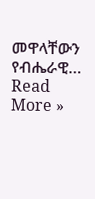መዋላቸውን የብሔራዊ…
Read More »